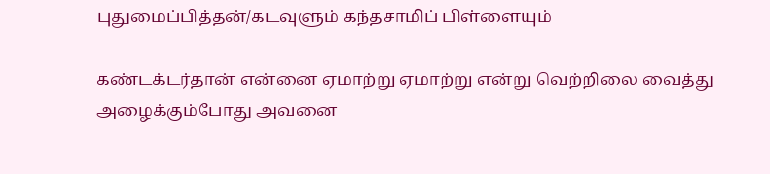புதுமைப்பித்தன்/கடவுளும் கந்தசாமிப் பிள்ளையும்

கண்டக்டர்தான் என்னை ஏமாற்று ஏமாற்று என்று வெற்றிலை வைத்து அழைக்கும்போது அவனை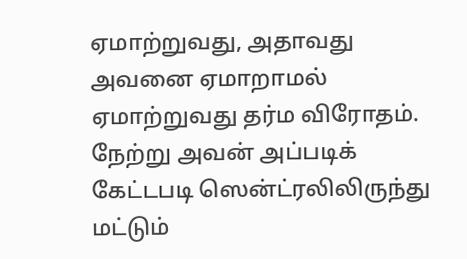ஏமாற்றுவது, அதாவது அவனை ஏமாறாமல் ஏமாற்றுவது தர்ம விரோதம். நேற்று அவன் அப்படிக் கேட்டபடி ஸென்ட்ரலிலிருந்து மட்டும்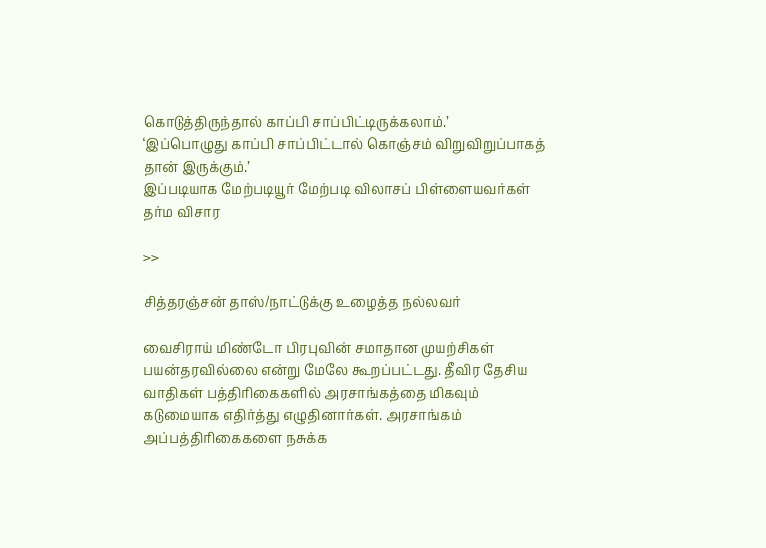கொடுத்திருந்தால் காப்பி சாப்பிட்டிருக்கலாம்.’
‘இப்பொழுது காப்பி சாப்பிட்டால் கொஞ்சம் விறுவிறுப்பாகத் தான் இருக்கும்.’
இப்படியாக மேற்படியூர் மேற்படி விலாசப் பிள்ளையவர்கள் தர்ம விசார

>>

சித்தரஞ்சன் தாஸ்/நாட்டுக்கு உழைத்த நல்லவர்

வைசிராய் மிண்டோ பிரபுவின் சமாதான முயற்சிகள் பயன்தரவில்லை என்று மேலே கூறப்பட்டது. தீவிர தேசிய வாதிகள் பத்திரிகைகளில் அரசாங்கத்தை மிகவும் கடுமையாக எதிர்த்து எழுதினார்கள். அரசாங்கம் அப்பத்திரிகைகளை நசுக்க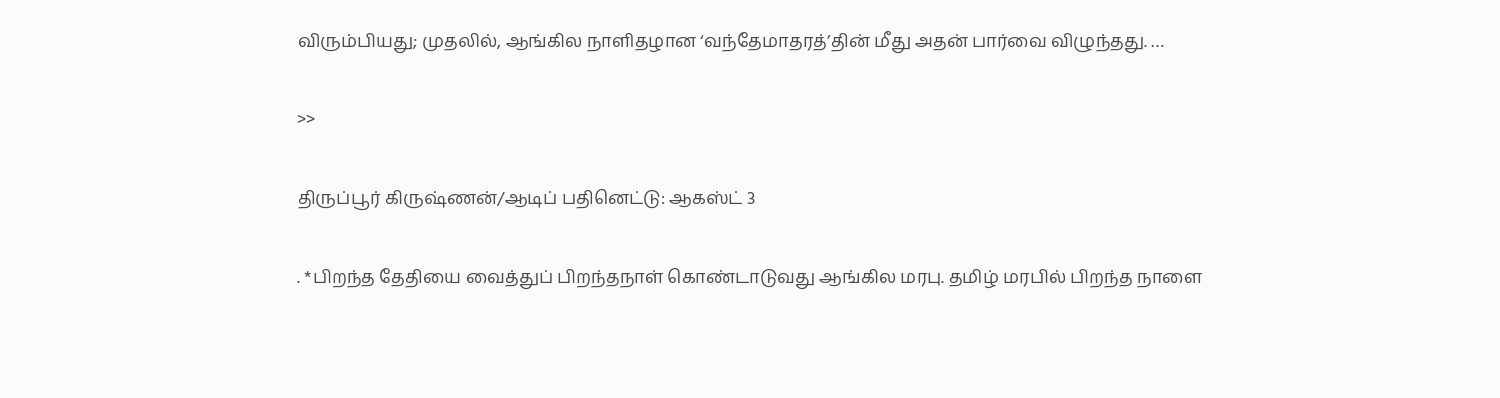விரும்பியது; முதலில், ஆங்கில நாளிதழான ‘வந்தேமாதரத்’தின் மீது அதன் பார்வை விழுந்தது. …

>>

திருப்பூர் கிருஷ்ணன்/ஆடிப் பதினெட்டு: ஆகஸ்ட் 3

. *பிறந்த தேதியை வைத்துப் பிறந்தநாள் கொண்டாடுவது ஆங்கில மரபு. தமிழ் மரபில் பிறந்த நாளை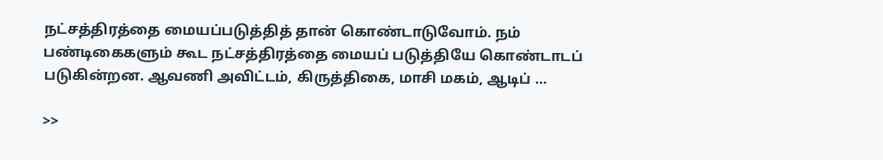நட்சத்திரத்தை மையப்படுத்தித் தான் கொண்டாடுவோம். நம் பண்டிகைகளும் கூட நட்சத்திரத்தை மையப் படுத்தியே கொண்டாடப் படுகின்றன. ஆவணி அவிட்டம், கிருத்திகை, மாசி மகம், ஆடிப் …

>>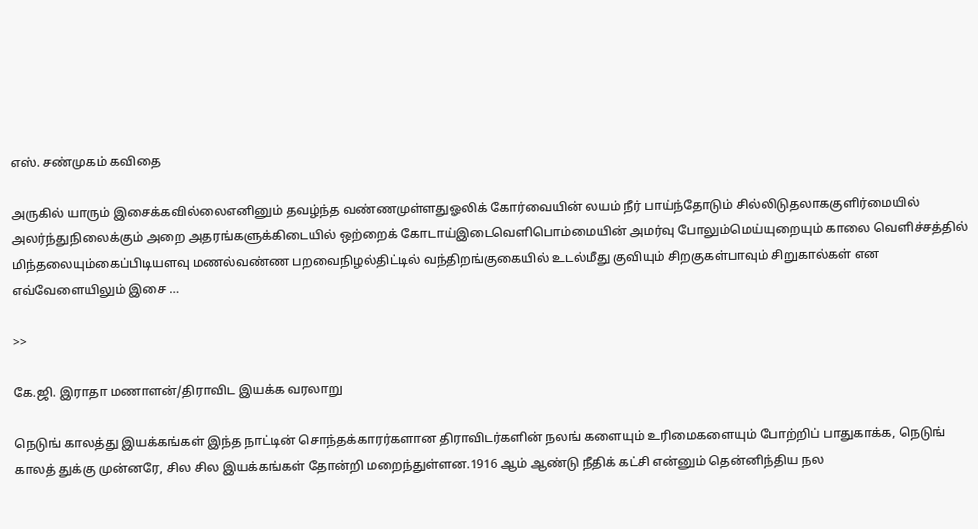எஸ். சண்முகம் கவிதை

அருகில் யாரும் இசைக்கவில்லைஎனினும் தவழ்ந்த வண்ணமுள்ளதுஓலிக் கோர்வையின் லயம் நீர் பாய்ந்தோடும் சில்லிடுதலாககுளிர்மையில் அலர்ந்துநிலைக்கும் அறை அதரங்களுக்கிடையில் ஒற்றைக் கோடாய்இடைவெளிபொம்மையின் அமர்வு போலும்மெய்யுறையும் காலை வெளிச்சத்தில் மிந்தலையும்கைப்பிடியளவு மணல்வண்ண பறவைநிழல்திட்டில் வந்திறங்குகையில் உடல்மீது குவியும் சிறகுகள்பாவும் சிறுகால்கள் என எவ்வேளையிலும் இசை …

>>

கே.ஜி. இராதா மணாளன்/திராவிட இயக்க வரலாறு

நெடுங் காலத்து இயக்கங்கள் இந்த நாட்டின் சொந்தக்காரர்களான திராவிடர்களின் நலங் களையும் உரிமைகளையும் போற்றிப் பாதுகாக்க, நெடுங் காலத் துக்கு முன்னரே, சில சில இயக்கங்கள் தோன்றி மறைந்துள்ளன.1916 ஆம் ஆண்டு நீதிக் கட்சி என்னும் தென்னிந்திய நல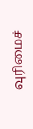வுரிமைச்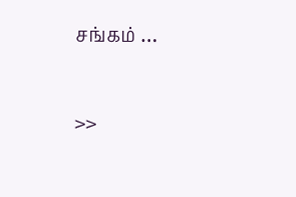சங்கம் …

>>